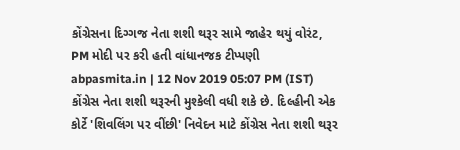કોંગ્રેસના દિગ્ગજ નેતા શશી થરૂર સામે જાહેર થયું વોરંટ, PM મોદી પર કરી હતી વાંધાનજક ટીપ્પણી
abpasmita.in | 12 Nov 2019 05:07 PM (IST)
કોંગ્રેસ નેતા શશી થરૂરની મુશ્કેલી વધી શકે છે. દિલ્હીની એક કોર્ટે 'શિવલિંગ પર વીંછી' નિવેદન માટે કોંગ્રેસ નેતા શશી થરૂર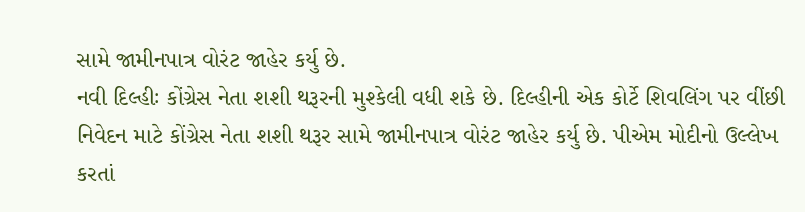સામે જામીનપાત્ર વોરંટ જાહેર કર્યુ છે.
નવી દિલ્હીઃ કોંગ્રેસ નેતા શશી થરૂરની મુશ્કેલી વધી શકે છે. દિલ્હીની એક કોર્ટે શિવલિંગ પર વીંછી નિવેદન માટે કોંગ્રેસ નેતા શશી થરૂર સામે જામીનપાત્ર વોરંટ જાહેર કર્યુ છે. પીએમ મોદીનો ઉલ્લેખ કરતાં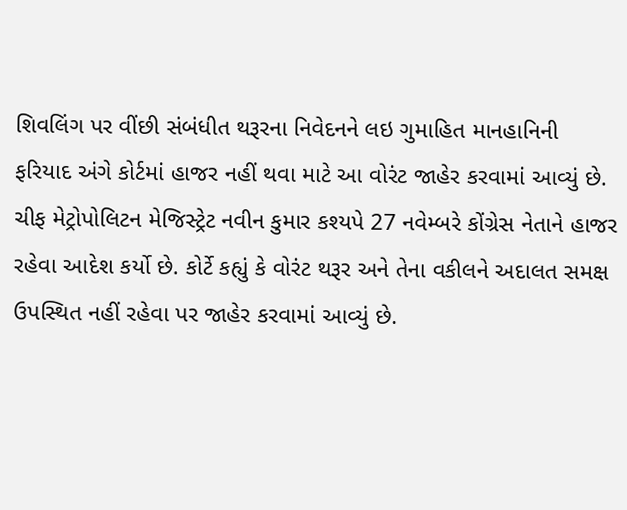શિવલિંગ પર વીંછી સંબંધીત થરૂરના નિવેદનને લઇ ગુમાહિત માનહાનિની ફરિયાદ અંગે કોર્ટમાં હાજર નહીં થવા માટે આ વોરંટ જાહેર કરવામાં આવ્યું છે. ચીફ મેટ્રોપોલિટન મેજિસ્ટ્રેટ નવીન કુમાર કશ્યપે 27 નવેમ્બરે કોંગ્રેસ નેતાને હાજર રહેવા આદેશ કર્યો છે. કોર્ટે કહ્યું કે વોરંટ થરૂર અને તેના વકીલને અદાલત સમક્ષ ઉપસ્થિત નહીં રહેવા પર જાહેર કરવામાં આવ્યું છે.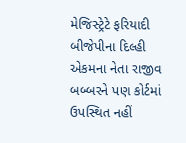મેજિસ્ટ્રેટે ફરિયાદી બીજેપીના દિલ્હી એકમના નેતા રાજીવ બબ્બરને પણ કોર્ટમાં ઉપસ્થિત નહીં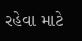રહેવા માટે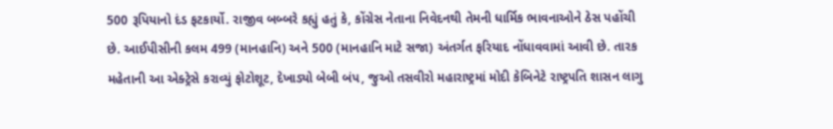500 રૂપિયાનો દંડ ફટકાર્યો. રાજીવ બબ્બરે કહ્યું હતું કે, કોંગ્રેસ નેતાના નિવેદનથી તેમની ધાર્મિક ભાવનાઓને ઠેસ પહોંચી છે. આઈપીસીની કલમ 499 (માનહાનિ) અને 500 (માનહાનિ માટે સજા) અંતર્ગત ફરિયાદ નોંધાવવામાં આવી છે. તારક મહેતાની આ એક્ટ્રેસે કરાવ્યું ફોટોશૂટ, દેખાડ્યો બેબી બંપ, જુઓ તસવીરો મહારાષ્ટ્રમાં મોદી કેબિનેટે રાષ્ટ્રપતિ શાસન લાગુ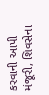કરવાની આપી મંજૂરી, શિવસેના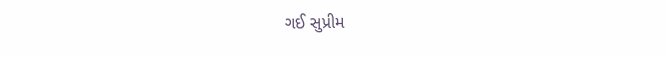ગઈ સુપ્રીમ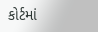કોર્ટમાં